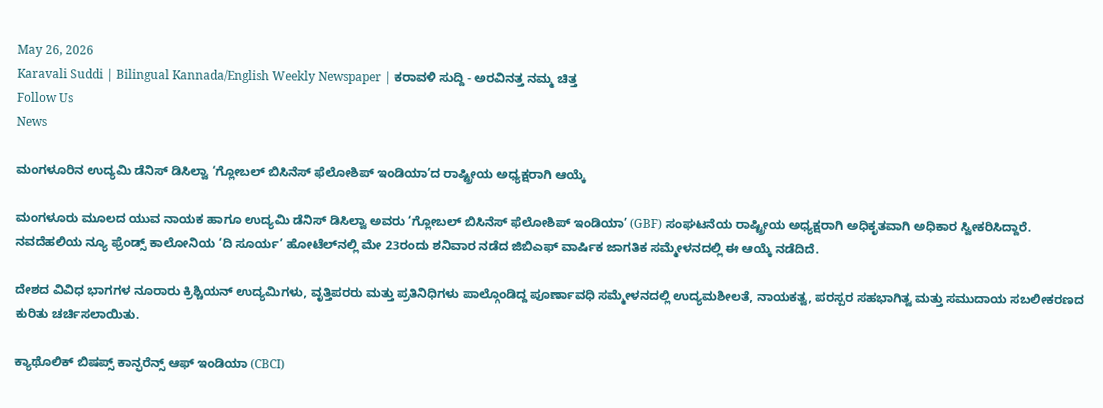May 26, 2026
Karavali Suddi | Bilingual Kannada/English Weekly Newspaper | ಕರಾವಳಿ ಸುದ್ದಿ - ಅರವಿನತ್ತ ನಮ್ಮ ಚಿತ್ತ
Follow Us
News

ಮಂಗಳೂರಿನ ಉದ್ಯಮಿ ಡೆನಿಸ್ ಡಿಸಿಲ್ವಾ ‘ಗ್ಲೋಬಲ್ ಬಿಸಿನೆಸ್ ಫೆಲೋಶಿಪ್ ಇಂಡಿಯಾ’ದ ರಾಷ್ಟ್ರೀಯ ಅಧ್ಯಕ್ಷರಾಗಿ ಆಯ್ಕೆ

ಮಂಗಳೂರು ಮೂಲದ ಯುವ ನಾಯಕ ಹಾಗೂ ಉದ್ಯಮಿ ಡೆನಿಸ್ ಡಿಸಿಲ್ವಾ ಅವರು ‘ಗ್ಲೋಬಲ್ ಬಿಸಿನೆಸ್ ಫೆಲೋಶಿಪ್ ಇಂಡಿಯಾ’ (GBF) ಸಂಘಟನೆಯ ರಾಷ್ಟ್ರೀಯ ಅಧ್ಯಕ್ಷರಾಗಿ ಅಧಿಕೃತವಾಗಿ ಅಧಿಕಾರ ಸ್ವೀಕರಿಸಿದ್ದಾರೆ. ನವದೆಹಲಿಯ ನ್ಯೂ ಫ್ರೆಂಡ್ಸ್ ಕಾಲೋನಿಯ ‘ದಿ ಸೂರ್ಯ’ ಹೋಟೆಲ್‌ನಲ್ಲಿ ಮೇ 23ರಂದು ಶನಿವಾರ ನಡೆದ ಜಿಬಿಎಫ್ ವಾರ್ಷಿಕ ಜಾಗತಿಕ ಸಮ್ಮೇಳನದಲ್ಲಿ ಈ ಆಯ್ಕೆ ನಡೆದಿದೆ.

ದೇಶದ ವಿವಿಧ ಭಾಗಗಳ ನೂರಾರು ಕ್ರಿಶ್ಚಿಯನ್ ಉದ್ಯಮಿಗಳು, ವೃತ್ತಿಪರರು ಮತ್ತು ಪ್ರತಿನಿಧಿಗಳು ಪಾಲ್ಗೊಂಡಿದ್ದ ಪೂರ್ಣಾವಧಿ ಸಮ್ಮೇಳನದಲ್ಲಿ ಉದ್ಯಮಶೀಲತೆ, ನಾಯಕತ್ವ, ಪರಸ್ಪರ ಸಹಭಾಗಿತ್ವ ಮತ್ತು ಸಮುದಾಯ ಸಬಲೀಕರಣದ ಕುರಿತು ಚರ್ಚಿಸಲಾಯಿತು.

ಕ್ಯಾಥೊಲಿಕ್ ಬಿಷಪ್ಸ್ ಕಾನ್ಫರೆನ್ಸ್ ಆಫ್ ಇಂಡಿಯಾ (CBCI)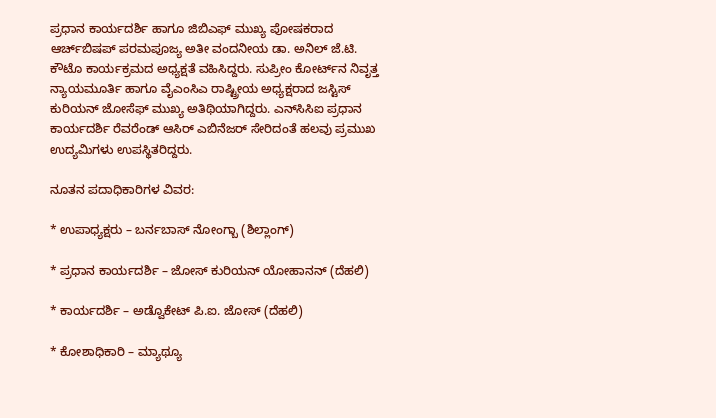ಪ್ರಧಾನ ಕಾರ್ಯದರ್ಶಿ ಹಾಗೂ ಜಿಬಿಎಫ್ ಮುಖ್ಯ ಪೋಷಕರಾದ ಆರ್ಚ್‌ಬಿಷಪ್ ಪರಮಪೂಜ್ಯ ಅತೀ ವಂದನೀಯ ಡಾ. ಅನಿಲ್ ಜೆ.ಟಿ. ಕೌಟೊ ಕಾರ್ಯಕ್ರಮದ ಅಧ್ಯಕ್ಷತೆ ವಹಿಸಿದ್ದರು. ಸುಪ್ರೀಂ ಕೋರ್ಟ್‌ನ ನಿವೃತ್ತ ನ್ಯಾಯಮೂರ್ತಿ ಹಾಗೂ ವೈಎಂಸಿಎ ರಾಷ್ಟ್ರೀಯ ಅಧ್ಯಕ್ಷರಾದ ಜಸ್ಟಿಸ್ ಕುರಿಯನ್ ಜೋಸೆಫ್ ಮುಖ್ಯ ಅತಿಥಿಯಾಗಿದ್ದರು. ಎನ್‌ಸಿಸಿಐ ಪ್ರಧಾನ ಕಾರ್ಯದರ್ಶಿ ರೆವರೆಂಡ್ ಆಸಿರ್ ಎಬಿನೆಜರ್ ಸೇರಿದಂತೆ ಹಲವು ಪ್ರಮುಖ ಉದ್ಯಮಿಗಳು ಉಪಸ್ಥಿತರಿದ್ದರು.

ನೂತನ ಪದಾಧಿಕಾರಿಗಳ ವಿವರ:

* ಉಪಾಧ್ಯಕ್ಷರು – ಬರ್ನಬಾಸ್ ನೋಂಗ್ಬಾ (ಶಿಲ್ಲಾಂಗ್)

* ಪ್ರಧಾನ ಕಾರ್ಯದರ್ಶಿ – ಜೋಸ್ ಕುರಿಯನ್ ಯೋಹಾನನ್ (ದೆಹಲಿ)

* ಕಾರ್ಯದರ್ಶಿ – ಅಡ್ವೊಕೇಟ್ ಪಿ.ಐ. ಜೋಸ್ (ದೆಹಲಿ)

* ಕೋಶಾಧಿಕಾರಿ – ಮ್ಯಾಥ್ಯೂ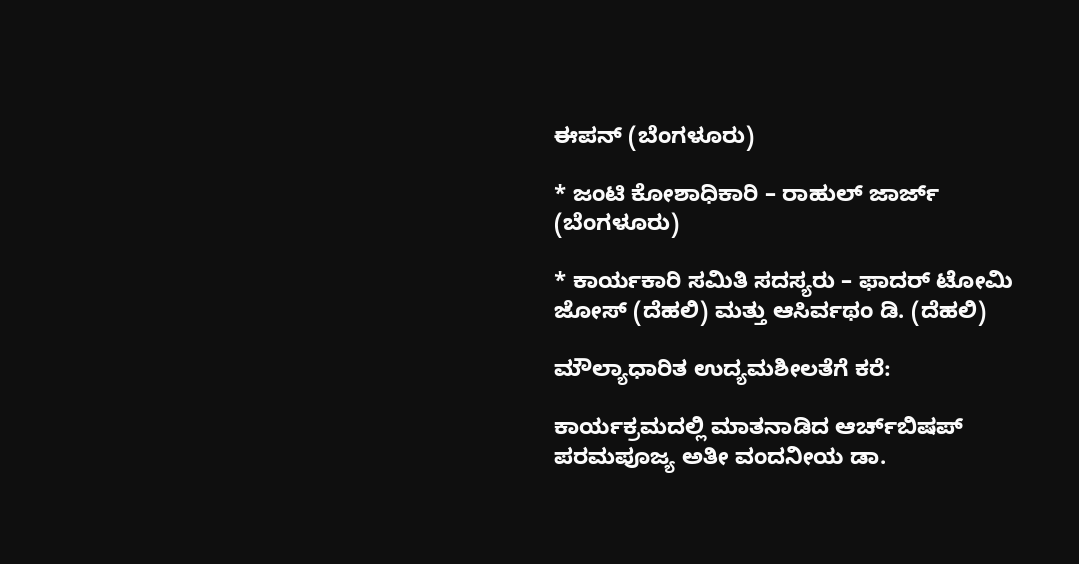ಈಪನ್ (ಬೆಂಗಳೂರು)

* ಜಂಟಿ ಕೋಶಾಧಿಕಾರಿ – ರಾಹುಲ್ ಜಾರ್ಜ್ (ಬೆಂಗಳೂರು)

* ಕಾರ್ಯಕಾರಿ ಸಮಿತಿ ಸದಸ್ಯರು – ಫಾದರ್ ಟೋಮಿ ಜೋಸ್ (ದೆಹಲಿ) ಮತ್ತು ಆಸಿರ್ವಥಂ ಡಿ. (ದೆಹಲಿ)

ಮೌಲ್ಯಾಧಾರಿತ ಉದ್ಯಮಶೀಲತೆಗೆ ಕರೆ:

ಕಾರ್ಯಕ್ರಮದಲ್ಲಿ ಮಾತನಾಡಿದ ಆರ್ಚ್‌ಬಿಷಪ್ ಪರಮಪೂಜ್ಯ ಅತೀ ವಂದನೀಯ ಡಾ.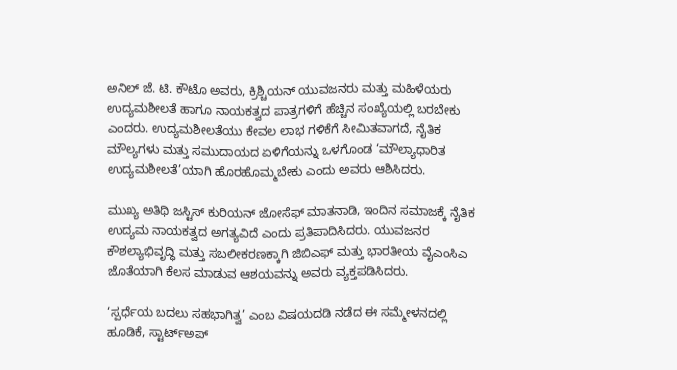ಅನಿಲ್ ಜೆ. ಟಿ. ಕೌಟೊ ಅವರು, ಕ್ರಿಶ್ಚಿಯನ್ ಯುವಜನರು ಮತ್ತು ಮಹಿಳೆಯರು ಉದ್ಯಮಶೀಲತೆ ಹಾಗೂ ನಾಯಕತ್ವದ ಪಾತ್ರಗಳಿಗೆ ಹೆಚ್ಚಿನ ಸಂಖ್ಯೆಯಲ್ಲಿ ಬರಬೇಕು ಎಂದರು. ಉದ್ಯಮಶೀಲತೆಯು ಕೇವಲ ಲಾಭ ಗಳಿಕೆಗೆ ಸೀಮಿತವಾಗದೆ, ನೈತಿಕ ಮೌಲ್ಯಗಳು ಮತ್ತು ಸಮುದಾಯದ ಏಳಿಗೆಯನ್ನು ಒಳಗೊಂಡ ‘ಮೌಲ್ಯಾಧಾರಿತ ಉದ್ಯಮಶೀಲತೆ’ಯಾಗಿ ಹೊರಹೊಮ್ಮಬೇಕು ಎಂದು ಅವರು ಆಶಿಸಿದರು.

ಮುಖ್ಯ ಅತಿಥಿ ಜಸ್ಟಿಸ್ ಕುರಿಯನ್ ಜೋಸೆಫ್ ಮಾತನಾಡಿ, ಇಂದಿನ ಸಮಾಜಕ್ಕೆ ನೈತಿಕ ಉದ್ಯಮ ನಾಯಕತ್ವದ ಅಗತ್ಯವಿದೆ ಎಂದು ಪ್ರತಿಪಾದಿಸಿದರು. ಯುವಜನರ ಕೌಶಲ್ಯಾಭಿವೃದ್ಧಿ ಮತ್ತು ಸಬಲೀಕರಣಕ್ಕಾಗಿ ಜಿಬಿಎಫ್ ಮತ್ತು ಭಾರತೀಯ ವೈಎಂಸಿಎ ಜೊತೆಯಾಗಿ ಕೆಲಸ ಮಾಡುವ ಆಶಯವನ್ನು ಅವರು ವ್ಯಕ್ತಪಡಿಸಿದರು.

‘ಸ್ಪರ್ಧೆಯ ಬದಲು ಸಹಭಾಗಿತ್ವ’ ಎಂಬ ವಿಷಯದಡಿ ನಡೆದ ಈ ಸಮ್ಮೇಳನದಲ್ಲಿ ಹೂಡಿಕೆ, ಸ್ಟಾರ್ಟ್‌ಅಪ್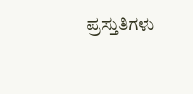ಪ್ರಸ್ತುತಿಗಳು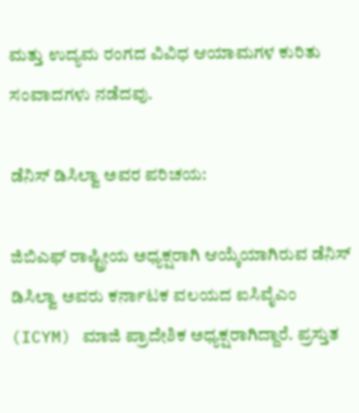ಮತ್ತು ಉದ್ಯಮ ರಂಗದ ವಿವಿಧ ಆಯಾಮಗಳ ಕುರಿತು ಸಂವಾದಗಳು ನಡೆದವು.

ಡೆನಿಸ್ ಡಿಸಿಲ್ವಾ ಅವರ ಪರಿಚಯ:

ಜಿಬಿಎಫ್ ರಾಷ್ಟ್ರೀಯ ಅಧ್ಯಕ್ಷರಾಗಿ ಆಯ್ಕೆಯಾಗಿರುವ ಡೆನಿಸ್ ಡಿಸಿಲ್ವಾ ಅವರು ಕರ್ನಾಟಕ ವಲಯದ ಐಸಿವೈಎಂ (ICYM) ಮಾಜಿ ಪ್ರಾದೇಶಿಕ ಅಧ್ಯಕ್ಷರಾಗಿದ್ದಾರೆ. ಪ್ರಸ್ತುತ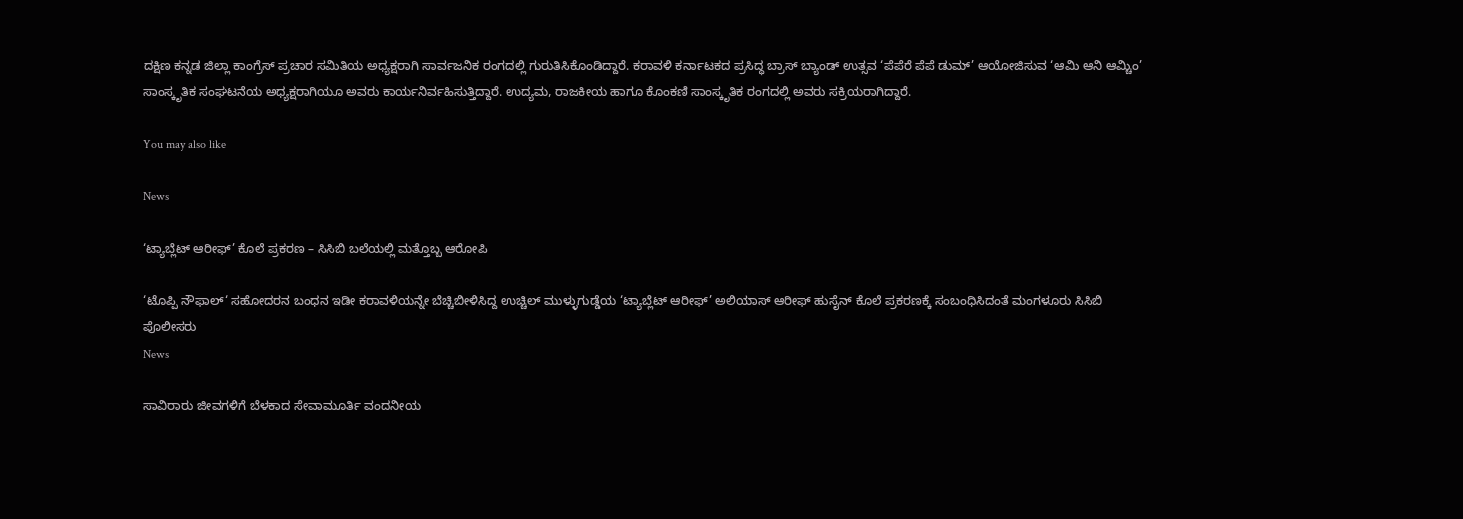ದಕ್ಷಿಣ ಕನ್ನಡ ಜಿಲ್ಲಾ ಕಾಂಗ್ರೆಸ್ ಪ್ರಚಾರ ಸಮಿತಿಯ ಅಧ್ಯಕ್ಷರಾಗಿ ಸಾರ್ವಜನಿಕ ರಂಗದಲ್ಲಿ ಗುರುತಿಸಿಕೊಂಡಿದ್ದಾರೆ. ಕರಾವಳಿ ಕರ್ನಾಟಕದ ಪ್ರಸಿದ್ಧ ಬ್ರಾಸ್ ಬ್ಯಾಂಡ್ ಉತ್ಸವ ‘ಪೆಪೆರೆ ಪೆಪೆ ಡುಮ್’ ಆಯೋಜಿಸುವ ‘ಆಮಿ ಆನಿ ಆಮ್ಚಿಂ’ ಸಾಂಸ್ಕೃತಿಕ ಸಂಘಟನೆಯ ಅಧ್ಯಕ್ಷರಾಗಿಯೂ ಅವರು ಕಾರ್ಯನಿರ್ವಹಿಸುತ್ತಿದ್ದಾರೆ. ಉದ್ಯಮ, ರಾಜಕೀಯ ಹಾಗೂ ಕೊಂಕಣಿ ಸಾಂಸ್ಕೃತಿಕ ರಂಗದಲ್ಲಿ ಅವರು ಸಕ್ರಿಯರಾಗಿದ್ದಾರೆ.

You may also like

News

‘ಟ್ಯಾಬ್ಲೆಟ್ ಆರೀಫ್’ ಕೊಲೆ ಪ್ರಕರಣ – ಸಿಸಿಬಿ ಬಲೆಯಲ್ಲಿ ಮತ್ತೊಬ್ಬ ಆರೋಪಿ

‘ಟೊಪ್ಪಿ ನೌಫಾಲ್‘ ಸಹೋದರನ ಬಂಧನ ಇಡೀ ಕರಾವಳಿಯನ್ನೇ ಬೆಚ್ಚಿಬೀಳಿಸಿದ್ದ ಉಚ್ಚಿಲ್ ಮುಳ್ಳುಗುಡ್ಡೆಯ ‘ಟ್ಯಾಬ್ಲೆಟ್ ಆರೀಫ್’ ಅಲಿಯಾಸ್ ಆರೀಫ್ ಹುಸೈನ್ ಕೊಲೆ ಪ್ರಕರಣಕ್ಕೆ ಸಂಬಂಧಿಸಿದಂತೆ ಮಂಗಳೂರು ಸಿಸಿಬಿ ಪೊಲೀಸರು
News

ಸಾವಿರಾರು ಜೀವಗಳಿಗೆ ಬೆಳಕಾದ ಸೇವಾಮೂರ್ತಿ ವಂದನೀಯ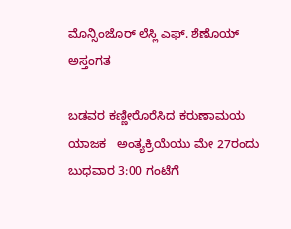ಮೊನ್ಸಿಂಜೊರ್ ಲೆಸ್ಲಿ ಎಫ್. ಶೆಣೊಯ್ ಅಸ್ತಂಗತ

ಬಡವರ ಕಣ್ಣೀರೊರೆಸಿದ ಕರುಣಾಮಯ ಯಾಜಕ   ಅಂತ್ಯಕ್ರಿಯೆಯು ಮೇ 27ರಂದು ಬುಧವಾರ 3:00 ಗಂಟೆಗೆ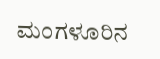ಮಂಗಳೂರಿನ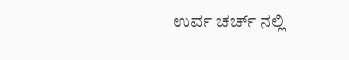ಉರ್ವ ಚರ್ಚ್ ನಲ್ಲಿ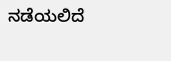ನಡೆಯಲಿದೆ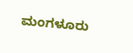ಮಂಗಳೂರು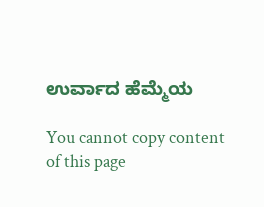ಉರ್ವಾದ ಹೆಮ್ಮೆಯ

You cannot copy content of this page